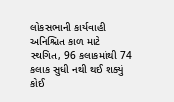લોકસભાની કાર્યવાહી અનિશ્ચિત કાળ માટે સ્થગિત, 96 કલાકમાંથી 74 કલાક સુધી નથી થઈ શક્યું કોઈ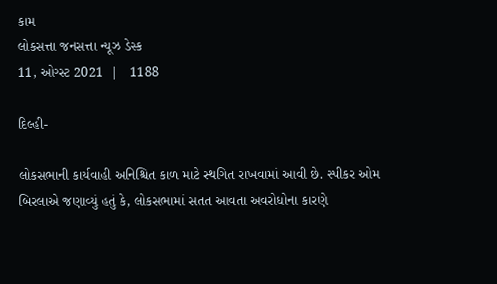કામ
લોકસત્તા જનસત્તા ન્યૂઝ ડેસ્ક
11, ઓગ્સ્ટ 2021  |   1188

દિલ્હી-

લોકસભાની કાર્યવાહી અનિશ્ચિત કાળ માટે સ્થગિત રાખવામાં આવી છે. સ્પીકર ઓમ બિરલાએ જણાવ્યું હતું કે, લોકસભામાં સતત આવતા અવરોધોના કારણે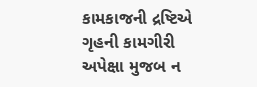કામકાજની દ્રષ્ટિએ ગૃહની કામગીરી અપેક્ષા મુજબ ન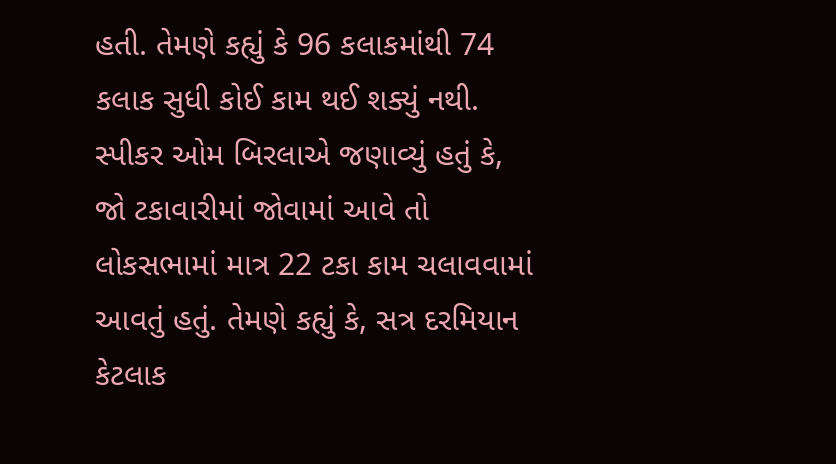હતી. તેમણે કહ્યું કે 96 કલાકમાંથી 74 કલાક સુધી કોઈ કામ થઈ શક્યું નથી. સ્પીકર ઓમ બિરલાએ જણાવ્યું હતું કે, જો ટકાવારીમાં જોવામાં આવે તો લોકસભામાં માત્ર 22 ટકા કામ ચલાવવામાં આવતું હતું. તેમણે કહ્યું કે, સત્ર દરમિયાન કેટલાક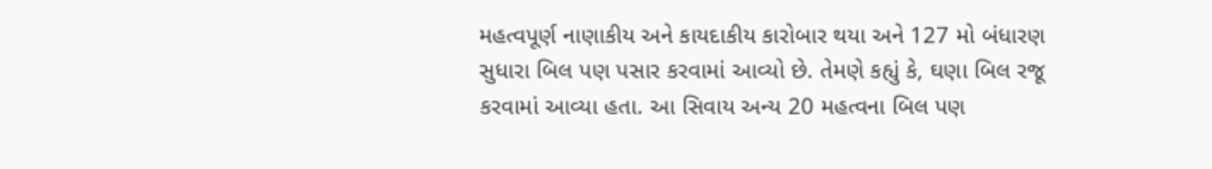મહત્વપૂર્ણ નાણાકીય અને કાયદાકીય કારોબાર થયા અને 127 મો બંધારણ સુધારા બિલ પણ પસાર કરવામાં આવ્યો છે. તેમણે કહ્યું કે, ઘણા બિલ રજૂ કરવામાં આવ્યા હતા. આ સિવાય અન્ય 20 મહત્વના બિલ પણ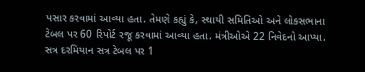પસાર કરવામાં આવ્યા હતા. તેમણે કહ્યું કે, સ્થાયી સમિતિઓ અને લોકસભાના ટેબલ પર 60 રિપોર્ટ રજૂ કરવામાં આવ્યા હતા. મંત્રીઓએ 22 નિવેદનો આપ્યા. સત્ર દરમિયાન સત્ર ટેબલ પર 1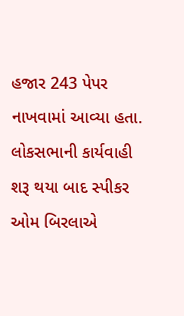હજાર 243 પેપર નાખવામાં આવ્યા હતા. લોકસભાની કાર્યવાહી શરૂ થયા બાદ સ્પીકર ઓમ બિરલાએ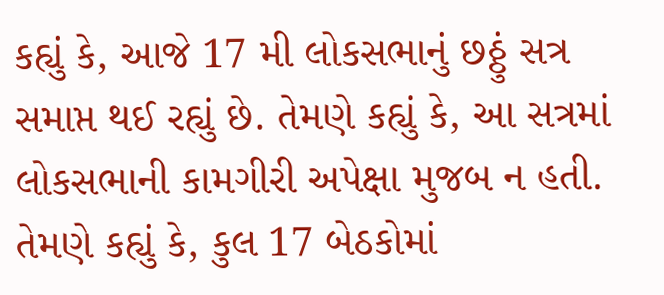કહ્યું કે, આજે 17 મી લોકસભાનું છઠ્ઠું સત્ર સમાપ્ત થઈ રહ્યું છે. તેમણે કહ્યું કે, આ સત્રમાં લોકસભાની કામગીરી અપેક્ષા મુજબ ન હતી. તેમણે કહ્યું કે, કુલ 17 બેઠકોમાં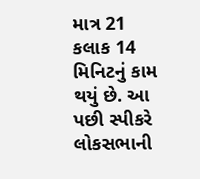માત્ર 21 કલાક 14 મિનિટનું કામ થયું છે. આ પછી સ્પીકરે લોકસભાની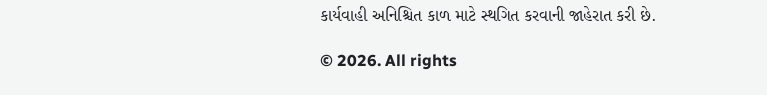કાર્યવાહી અનિશ્ચિત કાળ માટે સ્થગિત કરવાની જાહેરાત કરી છે.

© 2026. All rights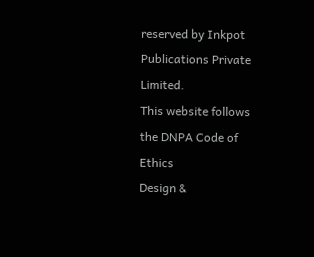reserved by Inkpot Publications Private Limited.
This website follows the DNPA Code of Ethics
Design &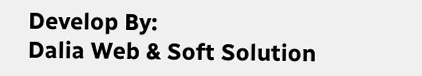Develop By:
Dalia Web & Soft Solution